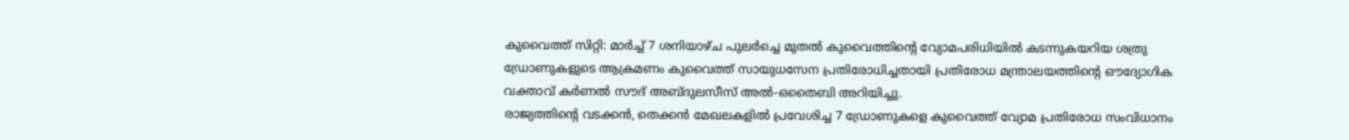കുവൈത്ത് സിറ്റി: മാർച്ച് 7 ശനിയാഴ്ച പുലർച്ചെ മുതൽ കുവൈത്തിന്റെ വ്യോമപരിധിയിൽ കടന്നുകയറിയ ശത്രു ഡ്രോണുകളുടെ ആക്രമണം കുവൈത്ത് സായുധസേന പ്രതിരോധിച്ചതായി പ്രതിരോധ മന്ത്രാലയത്തിന്റെ ഔദ്യോഗിക വക്താവ് കർണൽ സൗദ് അബ്ദുലസീസ് അൽ-ഒതൈബി അറിയിച്ചു.
രാജ്യത്തിന്റെ വടക്കൻ, തെക്കൻ മേഖലകളിൽ പ്രവേശിച്ച 7 ഡ്രോണുകളെ കുവൈത്ത് വ്യോമ പ്രതിരോധ സംവിധാനം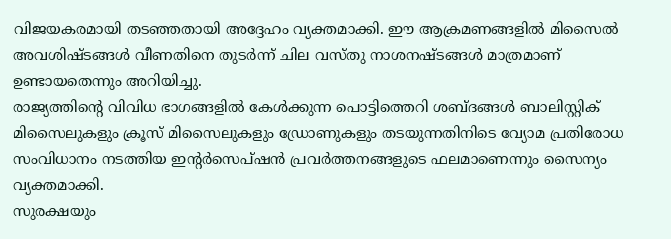വിജയകരമായി തടഞ്ഞതായി അദ്ദേഹം വ്യക്തമാക്കി. ഈ ആക്രമണങ്ങളിൽ മിസൈൽ അവശിഷ്ടങ്ങൾ വീണതിനെ തുടർന്ന് ചില വസ്തു നാശനഷ്ടങ്ങൾ മാത്രമാണ് ഉണ്ടായതെന്നും അറിയിച്ചു.
രാജ്യത്തിന്റെ വിവിധ ഭാഗങ്ങളിൽ കേൾക്കുന്ന പൊട്ടിത്തെറി ശബ്ദങ്ങൾ ബാലിസ്റ്റിക് മിസൈലുകളും ക്രൂസ് മിസൈലുകളും ഡ്രോണുകളും തടയുന്നതിനിടെ വ്യോമ പ്രതിരോധ സംവിധാനം നടത്തിയ ഇന്റർസെപ്ഷൻ പ്രവർത്തനങ്ങളുടെ ഫലമാണെന്നും സൈന്യം വ്യക്തമാക്കി.
സുരക്ഷയും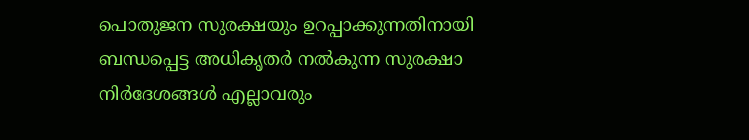പൊതുജന സുരക്ഷയും ഉറപ്പാക്കുന്നതിനായി ബന്ധപ്പെട്ട അധികൃതർ നൽകുന്ന സുരക്ഷാ നിർദേശങ്ങൾ എല്ലാവരും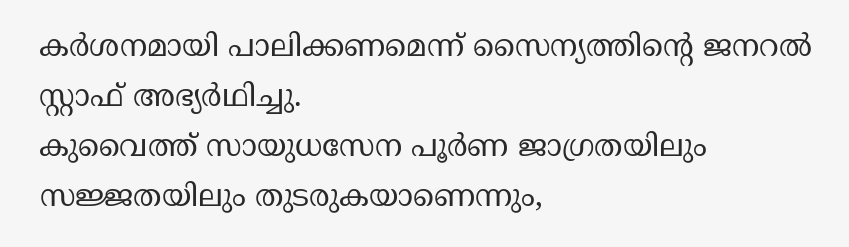കർശനമായി പാലിക്കണമെന്ന് സൈന്യത്തിന്റെ ജനറൽ സ്റ്റാഫ് അഭ്യർഥിച്ചു.
കുവൈത്ത് സായുധസേന പൂർണ ജാഗ്രതയിലും സജ്ജതയിലും തുടരുകയാണെന്നും,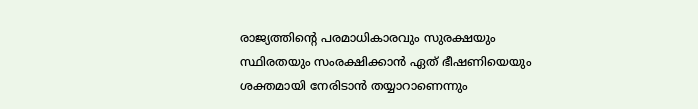രാജ്യത്തിന്റെ പരമാധികാരവും സുരക്ഷയും സ്ഥിരതയും സംരക്ഷിക്കാൻ ഏത് ഭീഷണിയെയും ശക്തമായി നേരിടാൻ തയ്യാറാണെന്നും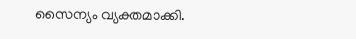സൈന്യം വ്യക്തമാക്കി.